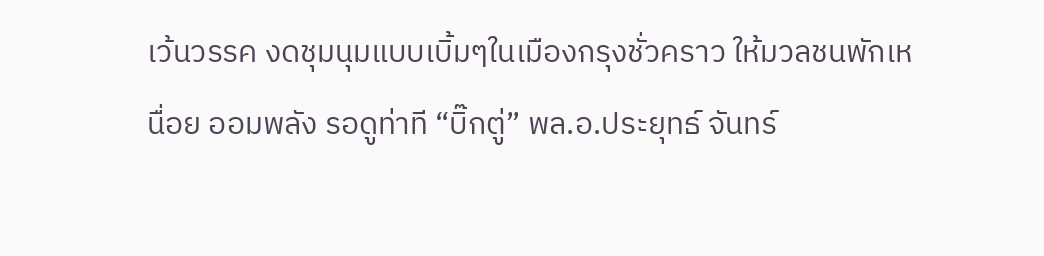เว้นวรรค งดชุมนุมแบบเบิ้มๆในเมืองกรุงชั่วคราว ให้มวลชนพักเหนื่อย ออมพลัง รอดูท่าที “บิ๊กตู่” พล.อ.ประยุทธ์ จันทร์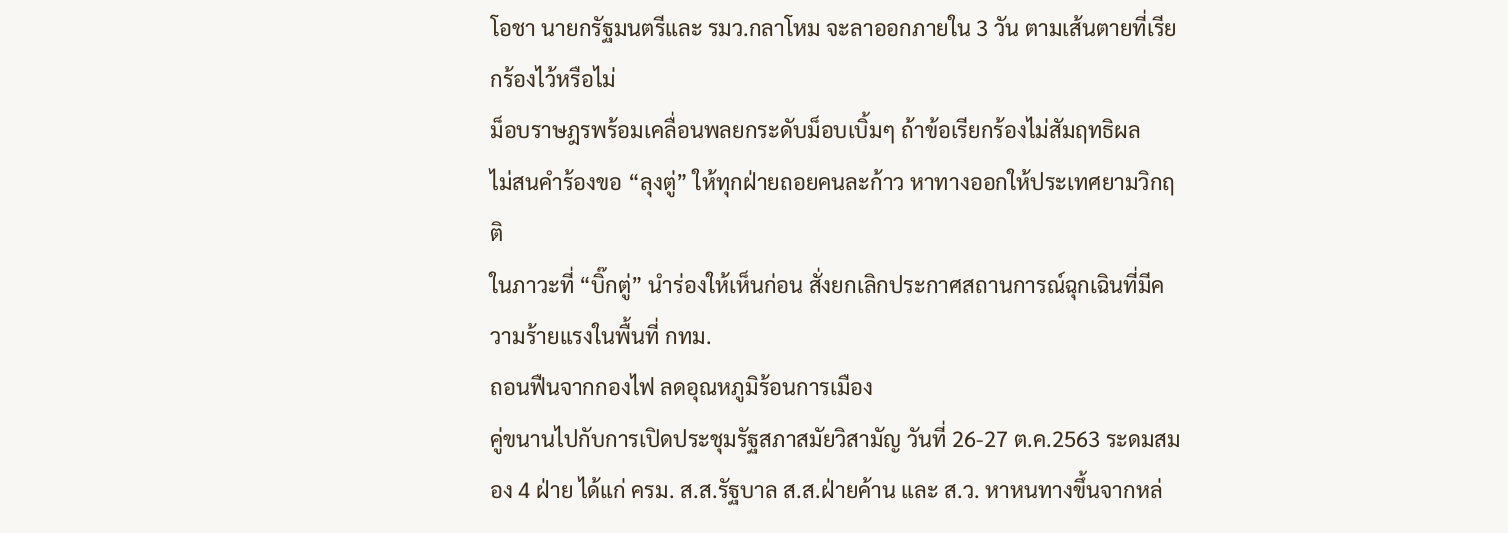โอชา นายกรัฐมนตรีและ รมว.กลาโหม จะลาออกภายใน 3 วัน ตามเส้นตายที่เรียกร้องไว้หรือไม่
ม็อบราษฎรพร้อมเคลื่อนพลยกระดับม็อบเบิ้มๆ ถ้าข้อเรียกร้องไม่สัมฤทธิผล
ไม่สนคำร้องขอ “ลุงตู่” ให้ทุกฝ่ายถอยคนละก้าว หาทางออกให้ประเทศยามวิกฤติ
ในภาวะที่ “บิ๊กตู่” นำร่องให้เห็นก่อน สั่งยกเลิกประกาศสถานการณ์ฉุกเฉินที่มีความร้ายแรงในพื้นที่ กทม.
ถอนฟืนจากกองไฟ ลดอุณหภูมิร้อนการเมือง
คู่ขนานไปกับการเปิดประชุมรัฐสภาสมัยวิสามัญ วันที่ 26-27 ต.ค.2563 ระดมสมอง 4 ฝ่าย ได้แก่ ครม. ส.ส.รัฐบาล ส.ส.ฝ่ายค้าน และ ส.ว. หาหนทางขึ้นจากหล่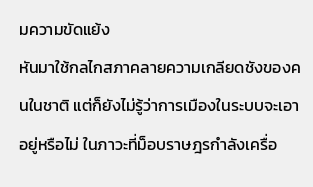มความขัดแย้ง
หันมาใช้กลไกสภาคลายความเกลียดชังของคนในชาติ แต่ก็ยังไม่รู้ว่าการเมืองในระบบจะเอาอยู่หรือไม่ ในภาวะที่ม็อบราษฎรกำลังเครื่อ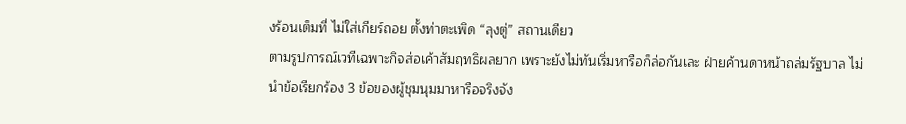งร้อนเต็มที่ ไม่ใส่เกียร์ถอย ตั้งท่าตะเพิด “ลุงตู่” สถานเดียว
ตามรูปการณ์เวทีเฉพาะกิจส่อเค้าสัมฤทธิผลยาก เพราะยังไม่ทันเริ่มหารือก็ล่อกันเละ ฝ่ายค้านดาหน้าถล่มรัฐบาล ไม่นำข้อเรียกร้อง 3 ข้อของผู้ชุมนุมมาหารือจริงจัง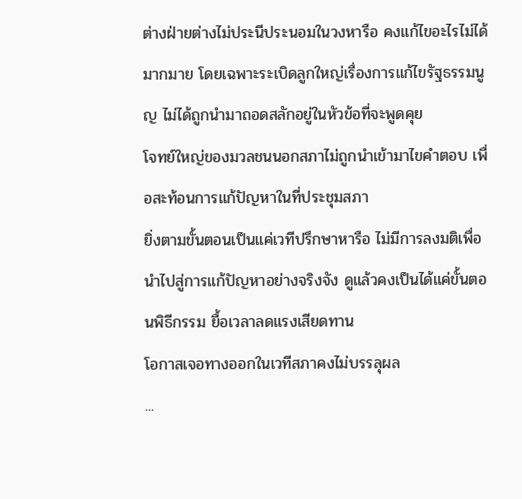ต่างฝ่ายต่างไม่ประนีประนอมในวงหารือ คงแก้ไขอะไรไม่ได้มากมาย โดยเฉพาะระเบิดลูกใหญ่เรื่องการแก้ไขรัฐธรรมนูญ ไม่ได้ถูกนำมาถอดสลักอยู่ในหัวข้อที่จะพูดคุย
โจทย์ใหญ่ของมวลชนนอกสภาไม่ถูกนำเข้ามาไขคำตอบ เพื่อสะท้อนการแก้ปัญหาในที่ประชุมสภา
ยิ่งตามขั้นตอนเป็นแค่เวทีปรึกษาหารือ ไม่มีการลงมติเพื่อนำไปสู่การแก้ปัญหาอย่างจริงจัง ดูแล้วคงเป็นได้แค่ขั้นตอนพิธีกรรม ยื้อเวลาลดแรงเสียดทาน
โอกาสเจอทางออกในเวทีสภาคงไม่บรรลุผล
...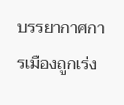บรรยากาศการเมืองถูกเร่ง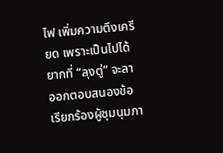ไฟ เพิ่มความตึงเครียด เพราะเป็นไปได้ยากที่ “ลุงตู่” จะลาออกตอบสนองข้อเรียกร้องผู้ชุมนุมภา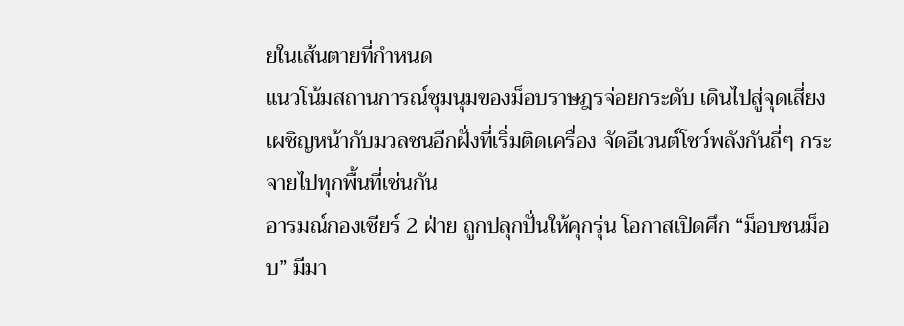ยในเส้นตายที่กำหนด
แนวโน้มสถานการณ์ชุมนุมของม็อบราษฎรจ่อยกระดับ เดินไปสู่จุดเสี่ยงเผชิญหน้ากับมวลชนอีกฝั่งที่เริ่มติดเครื่อง จัดอีเวนต์โชว์พลังกันถี่ๆ กระจายไปทุกพื้นที่เช่นกัน
อารมณ์กองเชียร์ 2 ฝ่าย ถูกปลุกปั่นให้คุกรุ่น โอกาสเปิดศึก “ม็อบชนม็อบ” มีมา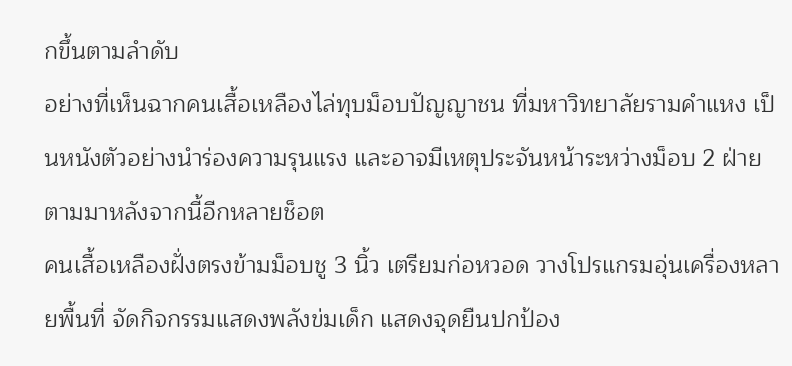กขึ้นตามลำดับ
อย่างที่เห็นฉากคนเสื้อเหลืองไล่ทุบม็อบปัญญาชน ที่มหาวิทยาลัยรามคำแหง เป็นหนังตัวอย่างนำร่องความรุนแรง และอาจมีเหตุประจันหน้าระหว่างม็อบ 2 ฝ่าย ตามมาหลังจากนี้อีกหลายช็อต
คนเสื้อเหลืองฝั่งตรงข้ามม็อบชู 3 นิ้ว เตรียมก่อหวอด วางโปรแกรมอุ่นเครื่องหลายพื้นที่ จัดกิจกรรมแสดงพลังข่มเด็ก แสดงจุดยืนปกป้อง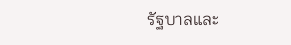รัฐบาลและ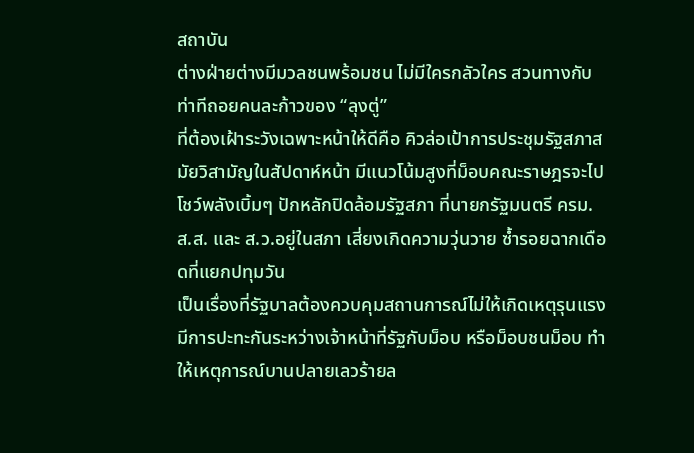สถาบัน
ต่างฝ่ายต่างมีมวลชนพร้อมชน ไม่มีใครกลัวใคร สวนทางกับท่าทีถอยคนละก้าวของ “ลุงตู่”
ที่ต้องเฝ้าระวังเฉพาะหน้าให้ดีคือ คิวล่อเป้าการประชุมรัฐสภาสมัยวิสามัญในสัปดาห์หน้า มีแนวโน้มสูงที่ม็อบคณะราษฎรจะไปโชว์พลังเบิ้มๆ ปักหลักปิดล้อมรัฐสภา ที่นายกรัฐมนตรี ครม. ส.ส. และ ส.ว.อยู่ในสภา เสี่ยงเกิดความวุ่นวาย ซ้ำรอยฉากเดือดที่แยกปทุมวัน
เป็นเรื่องที่รัฐบาลต้องควบคุมสถานการณ์ไม่ให้เกิดเหตุรุนแรง มีการปะทะกันระหว่างเจ้าหน้าที่รัฐกับม็อบ หรือม็อบชนม็อบ ทำให้เหตุการณ์บานปลายเลวร้ายล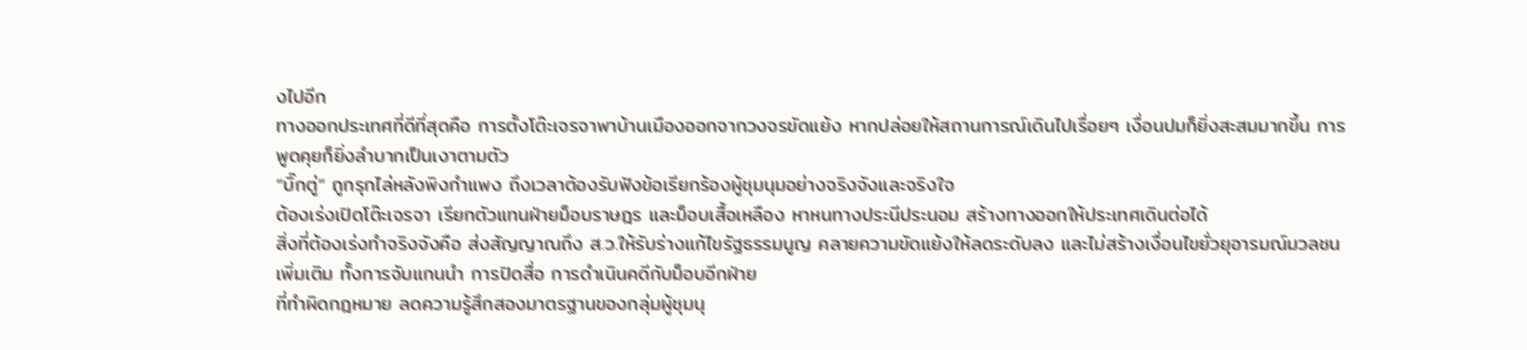งไปอีก
ทางออกประเทศที่ดีที่สุดคือ การตั้งโต๊ะเจรจาพาบ้านเมืองออกจากวงจรขัดแย้ง หากปล่อยให้สถานการณ์เดินไปเรื่อยๆ เงื่อนปมก็ยิ่งสะสมมากขึ้น การพูดคุยก็ยิ่งลำบากเป็นเงาตามตัว
“บิ๊กตู่” ถูกรุกไล่หลังพิงกำแพง ถึงเวลาต้องรับฟังข้อเรียกร้องผู้ชุมนุมอย่างจริงจังและจริงใจ
ต้องเร่งเปิดโต๊ะเจรจา เรียกตัวแทนฝ่ายม็อบราษฎร และม็อบเสื้อเหลือง หาหนทางประนีประนอม สร้างทางออกให้ประเทศเดินต่อได้
สิ่งที่ต้องเร่งทำจริงจังคือ ส่งสัญญาณถึง ส.ว.ให้รับร่างแก้ไขรัฐธรรมนูญ คลายความขัดแย้งให้ลดระดับลง และไม่สร้างเงื่อนไขยั่วยุอารมณ์มวลชนเพิ่มเติม ทั้งการจับแกนนำ การปิดสื่อ การดำเนินคดีกับม็อบอีกฝ่าย
ที่ทำผิดกฎหมาย ลดความรู้สึกสองมาตรฐานของกลุ่มผู้ชุมนุ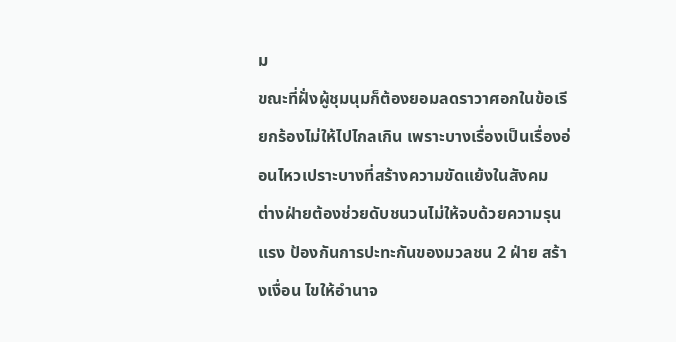ม
ขณะที่ฝั่งผู้ชุมนุมก็ต้องยอมลดราวาศอกในข้อเรียกร้องไม่ให้ไปไกลเกิน เพราะบางเรื่องเป็นเรื่องอ่อนไหวเปราะบางที่สร้างความขัดแย้งในสังคม
ต่างฝ่ายต้องช่วยดับชนวนไม่ให้จบด้วยความรุนแรง ป้องกันการปะทะกันของมวลชน 2 ฝ่าย สร้างเงื่อน ไขให้อำนาจ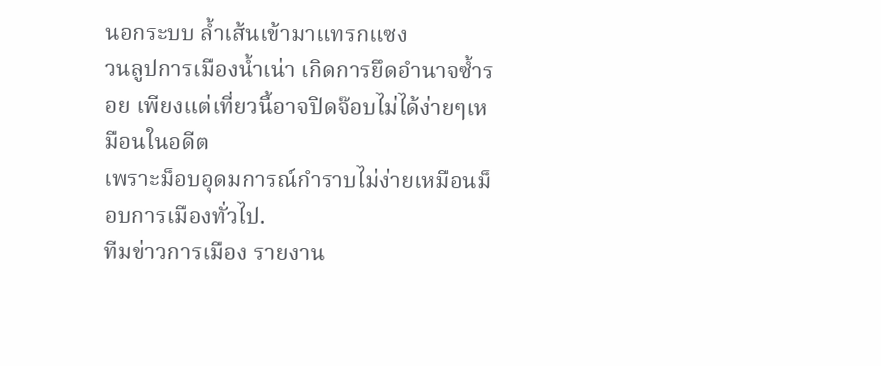นอกระบบ ล้ำเส้นเข้ามาแทรกแซง
วนลูปการเมืองน้ำเน่า เกิดการยึดอำนาจซ้ำรอย เพียงแต่เที่ยวนี้อาจปิดจ๊อบไม่ได้ง่ายๆเหมือนในอดีต
เพราะม็อบอุดมการณ์กำราบไม่ง่ายเหมือนม็อบการเมืองทั่วไป.
ทีมข่าวการเมือง รายงาน